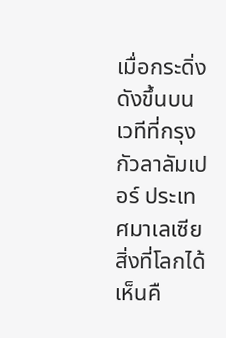เมื่อกระดิ่งดังขึ้นบนเวทีที่กรุงกัวลาลัมเปอร์ ประเทศมาเลเซีย สิ่งที่โลกได้เห็นคื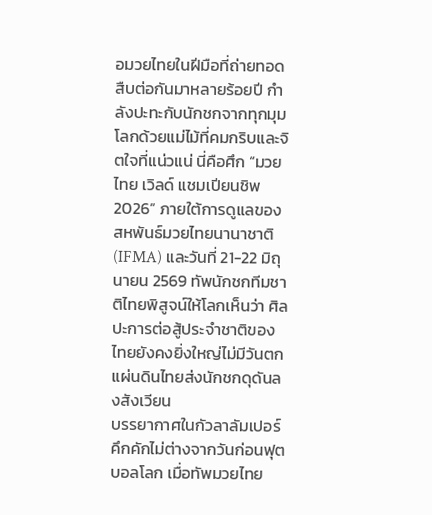อมวยไทยในฝีมือที่ถ่ายทอดสืบต่อกันมาหลายร้อยปี กำลังปะทะกับนักชกจากทุกมุมโลกด้วยแม่ไม้ที่คมกริบและจิตใจที่แน่วแน่ นี่คือศึก “มวยไทย เวิลด์ แชมเปียนชิพ 2026” ภายใต้การดูแลของสหพันธ์มวยไทยนานาชาติ (IFMA) และวันที่ 21-22 มิถุนายน 2569 ทัพนักชกทีมชาติไทยพิสูจน์ให้โลกเห็นว่า ศิลปะการต่อสู้ประจำชาติของไทยยังคงยิ่งใหญ่ไม่มีวันตก
แผ่นดินไทยส่งนักชกดุดันลงสังเวียน
บรรยากาศในกัวลาลัมเปอร์คึกคักไม่ต่างจากวันก่อนฟุตบอลโลก เมื่อทัพมวยไทย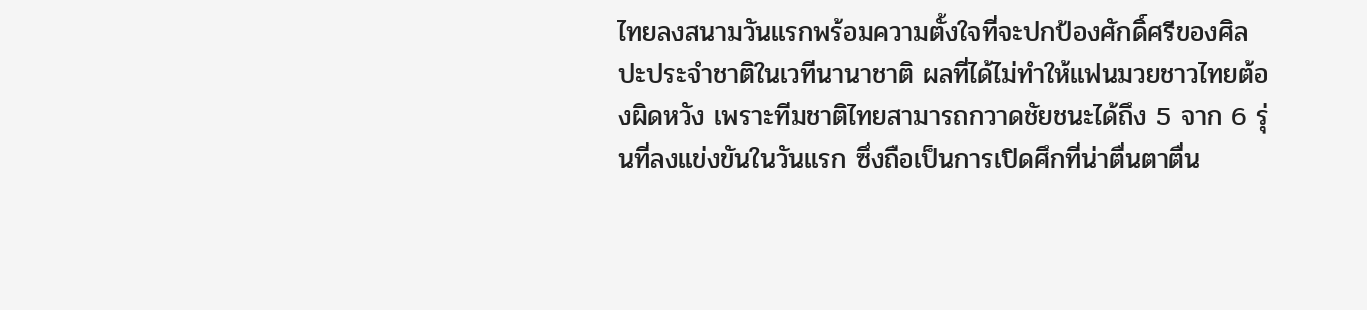ไทยลงสนามวันแรกพร้อมความตั้งใจที่จะปกป้องศักดิ์ศรีของศิลปะประจำชาติในเวทีนานาชาติ ผลที่ได้ไม่ทำให้แฟนมวยชาวไทยต้องผิดหวัง เพราะทีมชาติไทยสามารถกวาดชัยชนะได้ถึง 5 จาก 6 รุ่นที่ลงแข่งขันในวันแรก ซึ่งถือเป็นการเปิดศึกที่น่าตื่นตาตื่น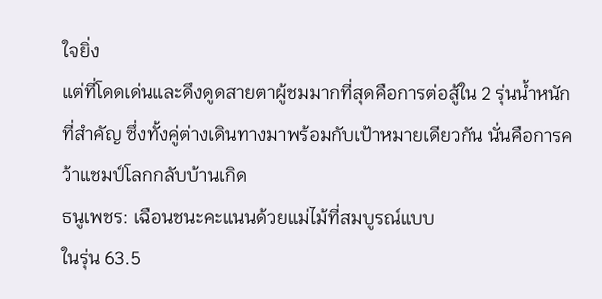ใจยิ่ง
แต่ที่โดดเด่นและดึงดูดสายตาผู้ชมมากที่สุดคือการต่อสู้ใน 2 รุ่นน้ำหนักที่สำคัญ ซึ่งทั้งคู่ต่างเดินทางมาพร้อมกับเป้าหมายเดียวกัน นั่นคือการคว้าแชมป์โลกกลับบ้านเกิด
ธนูเพชร: เฉือนชนะคะแนนด้วยแม่ไม้ที่สมบูรณ์แบบ
ในรุ่น 63.5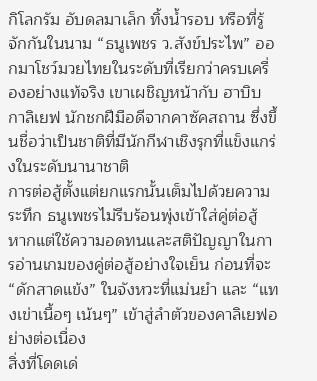กิโลกรัม อับดลมาเล็ก ทิ้งน้ำรอบ หรือที่รู้จักกันในนาม “ธนูเพชร ว.สังข์ประไพ” ออกมาโชว์มวยไทยในระดับที่เรียกว่าครบเครื่องอย่างแท้จริง เขาเผชิญหน้ากับ ฮาบิบ กาลิเยฟ นักชกฝีมือดีจากคาซัคสถาน ซึ่งขึ้นชื่อว่าเป็นชาติที่มีนักกีฬาเชิงรุกที่แข็งแกร่งในระดับนานาชาติ
การต่อสู้ตั้งแต่ยกแรกนั้นเต็มไปด้วยความระทึก ธนูเพชรไม่รีบร้อนพุ่งเข้าใส่คู่ต่อสู้ หากแต่ใช้ความอดทนและสติปัญญาในการอ่านเกมของคู่ต่อสู้อย่างใจเย็น ก่อนที่จะ “ดักสาดแข้ง” ในจังหวะที่แม่นยำ และ “แทงเข่าเนื้อๆ เน้นๆ” เข้าสู่ลำตัวของคาลิเยฟอย่างต่อเนื่อง
สิ่งที่โดดเด่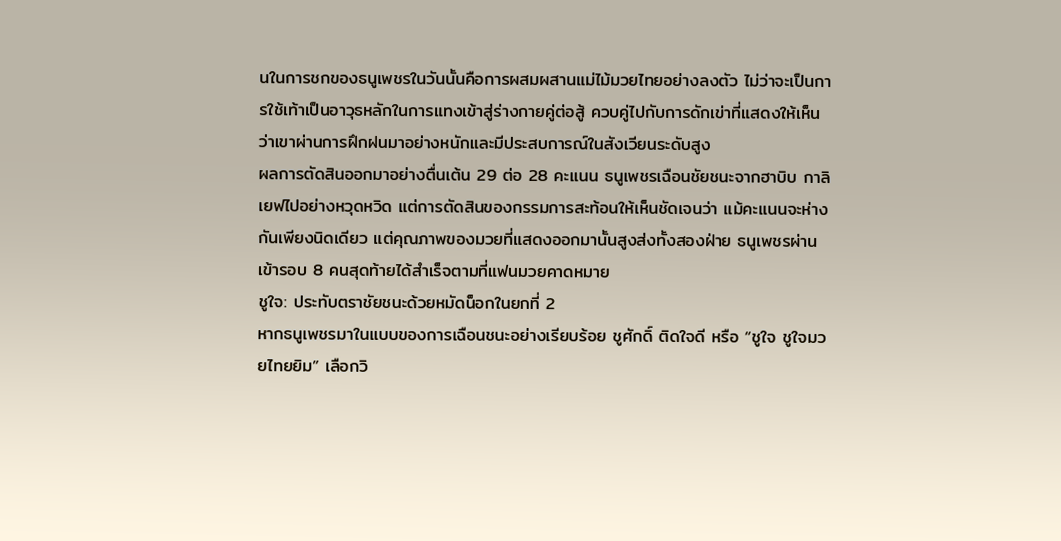นในการชกของธนูเพชรในวันนั้นคือการผสมผสานแม่ไม้มวยไทยอย่างลงตัว ไม่ว่าจะเป็นการใช้เท้าเป็นอาวุธหลักในการแทงเข้าสู่ร่างกายคู่ต่อสู้ ควบคู่ไปกับการดักเข่าที่แสดงให้เห็นว่าเขาผ่านการฝึกฝนมาอย่างหนักและมีประสบการณ์ในสังเวียนระดับสูง
ผลการตัดสินออกมาอย่างตื่นเต้น 29 ต่อ 28 คะแนน ธนูเพชรเฉือนชัยชนะจากฮาบิบ กาลิเยฟไปอย่างหวุดหวิด แต่การตัดสินของกรรมการสะท้อนให้เห็นชัดเจนว่า แม้คะแนนจะห่างกันเพียงนิดเดียว แต่คุณภาพของมวยที่แสดงออกมานั้นสูงส่งทั้งสองฝ่าย ธนูเพชรผ่านเข้ารอบ 8 คนสุดท้ายได้สำเร็จตามที่แฟนมวยคาดหมาย
ชูใจ: ประทับตราชัยชนะด้วยหมัดน็อกในยกที่ 2
หากธนูเพชรมาในแบบของการเฉือนชนะอย่างเรียบร้อย ชูศักดิ์ ติดใจดี หรือ “ชูใจ ชูใจมวยไทยยิม” เลือกวิ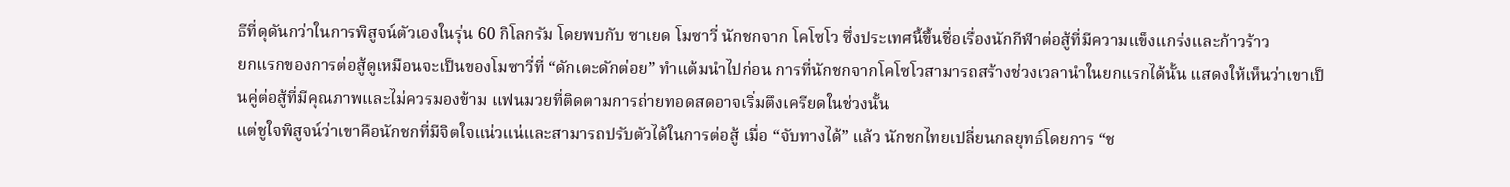ธีที่ดุดันกว่าในการพิสูจน์ตัวเองในรุ่น 60 กิโลกรัม โดยพบกับ ซาเยด โมซาวี่ นักชกจาก โคโซโว ซึ่งประเทศนี้ขึ้นชื่อเรื่องนักกีฬาต่อสู้ที่มีความแข็งแกร่งและก้าวร้าว
ยกแรกของการต่อสู้ดูเหมือนจะเป็นของโมซาวี่ที่ “ดักเตะดักต่อย” ทำแต้มนำไปก่อน การที่นักชกจากโคโซโวสามารถสร้างช่วงเวลานำในยกแรกได้นั้น แสดงให้เห็นว่าเขาเป็นคู่ต่อสู้ที่มีคุณภาพและไม่ควรมองข้าม แฟนมวยที่ติดตามการถ่ายทอดสดอาจเริ่มตึงเครียดในช่วงนั้น
แต่ชูใจพิสูจน์ว่าเขาคือนักชกที่มีจิตใจแน่วแน่และสามารถปรับตัวได้ในการต่อสู้ เมื่อ “จับทางได้” แล้ว นักชกไทยเปลี่ยนกลยุทธ์โดยการ “ช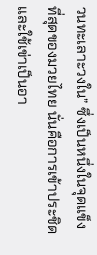วนทะเลาะวงใน” ซึ่งเป็นหนึ่งในจุดแข็งที่สุดของมวยไทย นั่นคือการเข้าประชิดและใช้เข่าเป็นอา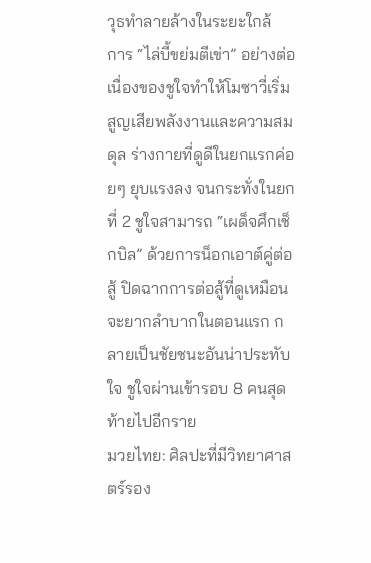วุธทำลายล้างในระยะใกล้
การ “ไล่บี้ขย่มตีเข่า” อย่างต่อเนื่องของชูใจทำให้โมซาวี่เริ่มสูญเสียพลังงานและความสมดุล ร่างกายที่ดูดีในยกแรกค่อยๆ ยุบแรงลง จนกระทั่งในยกที่ 2 ชูใจสามารถ “เผด็จศึกเช็กบิล” ด้วยการน็อกเอาต์คู่ต่อสู้ ปิดฉากการต่อสู้ที่ดูเหมือนจะยากลำบากในตอนแรก กลายเป็นชัยชนะอันน่าประทับใจ ชูใจผ่านเข้ารอบ 8 คนสุดท้ายไปอีกราย
มวยไทย: ศิลปะที่มีวิทยาศาสตร์รอง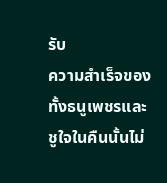รับ
ความสำเร็จของทั้งธนูเพชรและชูใจในคืนนั้นไม่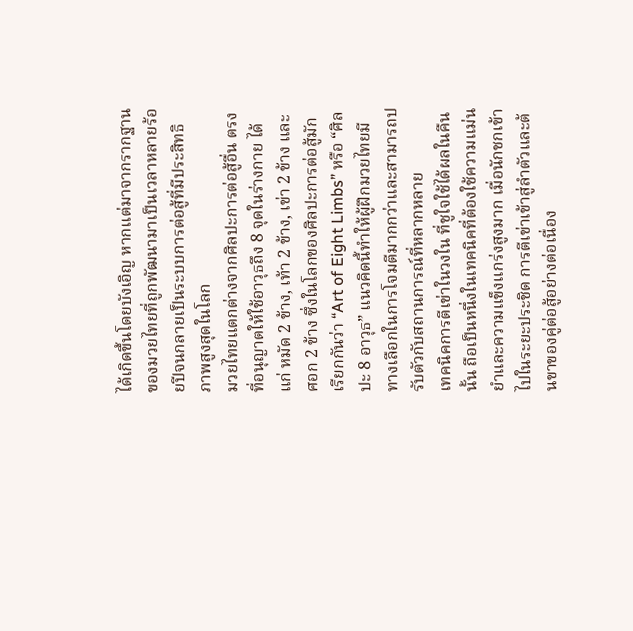ได้เกิดขึ้นโดยบังเอิญ หากแต่มาจากรากฐานของมวยไทยที่ถูกพัฒนามาเป็นเวลาหลายร้อยปีจนกลายเป็นระบบการต่อสู้ที่มีประสิทธิภาพสูงสุดในโลก
มวยไทยแตกต่างจากศิลปะการต่อสู้อื่น ตรงที่อนุญาตให้ใช้อาวุธถึง 8 จุดในร่างกาย ได้แก่ หมัด 2 ข้าง, เท้า 2 ข้าง, เข่า 2 ข้าง และศอก 2 ข้าง ซึ่งในโลกของศิลปะการต่อสู้มักเรียกกันว่า “Art of Eight Limbs” หรือ “ศิลปะ 8 อาวุธ” แนวคิดนี้ทำให้ผู้ฝึกมวยไทยมีทางเลือกในการโจมตีมากกว่าและสามารถปรับตัวกับสถานการณ์ที่หลากหลาย
เทคนิคการตีเข่าในวงใน ที่ชูใจใช้ได้ผลในคืนนั้น ถือเป็นหนึ่งในเทคนิคที่ต้องใช้ความแม่นยำและความแข็งแกร่งสูงมาก เมื่อนักชกเข้าไปในระยะประชิด การตีเข่าเข้าสู่ลำตัวและต้นขาของคู่ต่อสู้อย่างต่อเนื่อง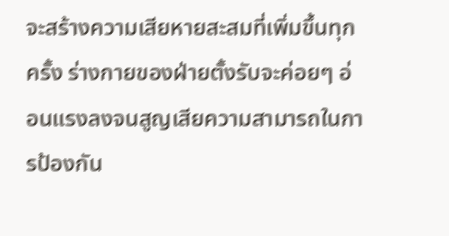จะสร้างความเสียหายสะสมที่เพิ่มขึ้นทุกครั้ง ร่างกายของฝ่ายตั้งรับจะค่อยๆ อ่อนแรงลงจนสูญเสียความสามารถในการป้องกัน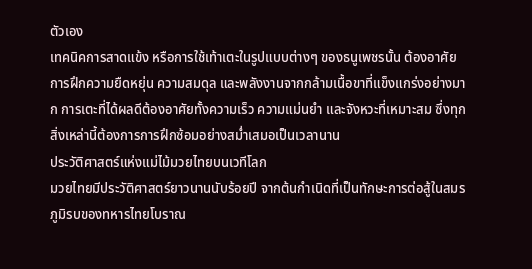ตัวเอง
เทคนิคการสาดแข้ง หรือการใช้เท้าเตะในรูปแบบต่างๆ ของธนูเพชรนั้น ต้องอาศัยการฝึกความยืดหยุ่น ความสมดุล และพลังงานจากกล้ามเนื้อขาที่แข็งแกร่งอย่างมาก การเตะที่ได้ผลดีต้องอาศัยทั้งความเร็ว ความแม่นยำ และจังหวะที่เหมาะสม ซึ่งทุกสิ่งเหล่านี้ต้องการการฝึกซ้อมอย่างสม่ำเสมอเป็นเวลานาน
ประวัติศาสตร์แห่งแม่ไม้มวยไทยบนเวทีโลก
มวยไทยมีประวัติศาสตร์ยาวนานนับร้อยปี จากต้นกำเนิดที่เป็นทักษะการต่อสู้ในสมรภูมิรบของทหารไทยโบราณ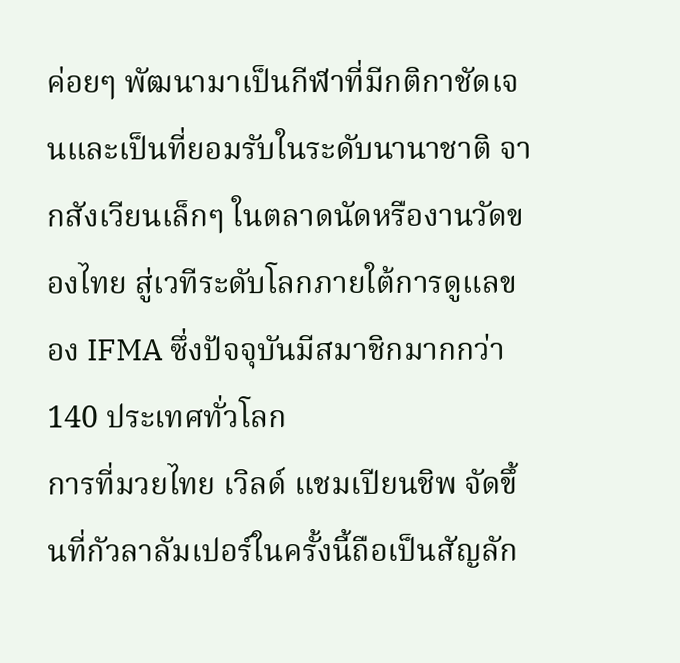ค่อยๆ พัฒนามาเป็นกีฬาที่มีกติกาชัดเจนและเป็นที่ยอมรับในระดับนานาชาติ จากสังเวียนเล็กๆ ในตลาดนัดหรืองานวัดของไทย สู่เวทีระดับโลกภายใต้การดูแลของ IFMA ซึ่งปัจจุบันมีสมาชิกมากกว่า 140 ประเทศทั่วโลก
การที่มวยไทย เวิลด์ แชมเปียนชิพ จัดขึ้นที่กัวลาลัมเปอร์ในครั้งนี้ถือเป็นสัญลัก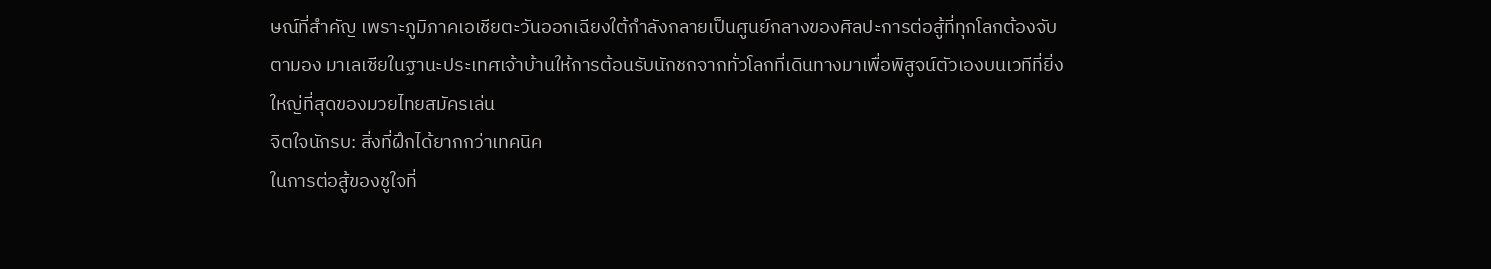ษณ์ที่สำคัญ เพราะภูมิภาคเอเชียตะวันออกเฉียงใต้กำลังกลายเป็นศูนย์กลางของศิลปะการต่อสู้ที่ทุกโลกต้องจับตามอง มาเลเซียในฐานะประเทศเจ้าบ้านให้การต้อนรับนักชกจากทั่วโลกที่เดินทางมาเพื่อพิสูจน์ตัวเองบนเวทีที่ยิ่งใหญ่ที่สุดของมวยไทยสมัครเล่น
จิตใจนักรบ: สิ่งที่ฝึกได้ยากกว่าเทคนิค
ในการต่อสู้ของชูใจที่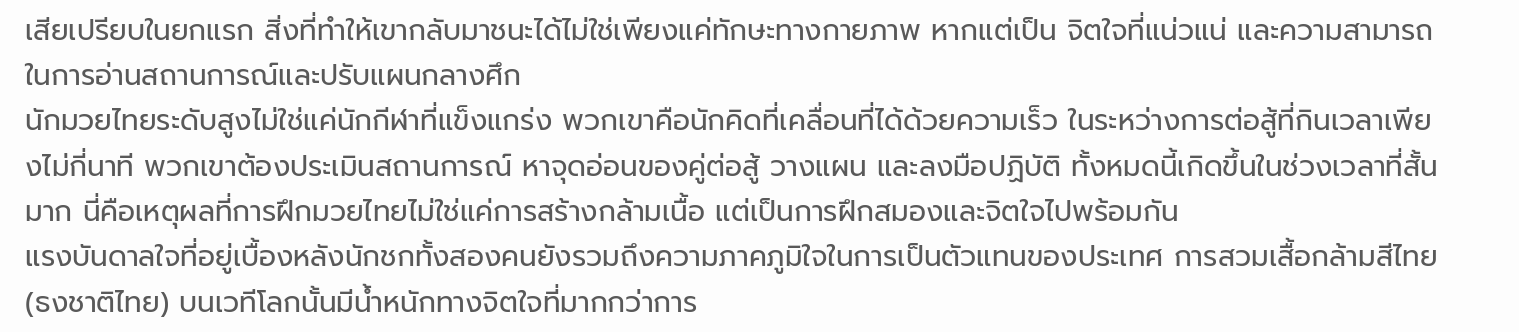เสียเปรียบในยกแรก สิ่งที่ทำให้เขากลับมาชนะได้ไม่ใช่เพียงแค่ทักษะทางกายภาพ หากแต่เป็น จิตใจที่แน่วแน่ และความสามารถในการอ่านสถานการณ์และปรับแผนกลางศึก
นักมวยไทยระดับสูงไม่ใช่แค่นักกีฬาที่แข็งแกร่ง พวกเขาคือนักคิดที่เคลื่อนที่ได้ด้วยความเร็ว ในระหว่างการต่อสู้ที่กินเวลาเพียงไม่กี่นาที พวกเขาต้องประเมินสถานการณ์ หาจุดอ่อนของคู่ต่อสู้ วางแผน และลงมือปฏิบัติ ทั้งหมดนี้เกิดขึ้นในช่วงเวลาที่สั้นมาก นี่คือเหตุผลที่การฝึกมวยไทยไม่ใช่แค่การสร้างกล้ามเนื้อ แต่เป็นการฝึกสมองและจิตใจไปพร้อมกัน
แรงบันดาลใจที่อยู่เบื้องหลังนักชกทั้งสองคนยังรวมถึงความภาคภูมิใจในการเป็นตัวแทนของประเทศ การสวมเสื้อกล้ามสีไทย (ธงชาติไทย) บนเวทีโลกนั้นมีน้ำหนักทางจิตใจที่มากกว่าการ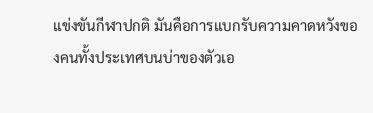แข่งขันกีฬาปกติ มันคือการแบกรับความคาดหวังของคนทั้งประเทศบนบ่าของตัวเอ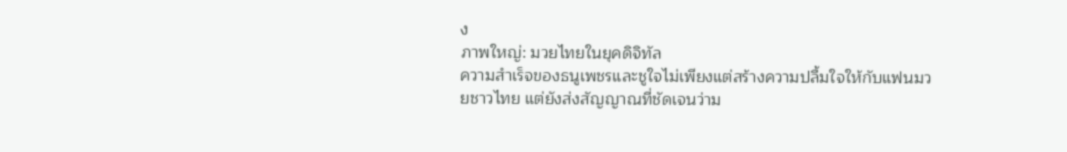ง
ภาพใหญ่: มวยไทยในยุคดิจิทัล
ความสำเร็จของธนูเพชรและชูใจไม่เพียงแต่สร้างความปลื้มใจให้กับแฟนมวยชาวไทย แต่ยังส่งสัญญาณที่ชัดเจนว่าม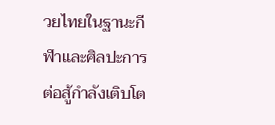วยไทยในฐานะกีฬาและศิลปะการต่อสู้กำลังเติบโต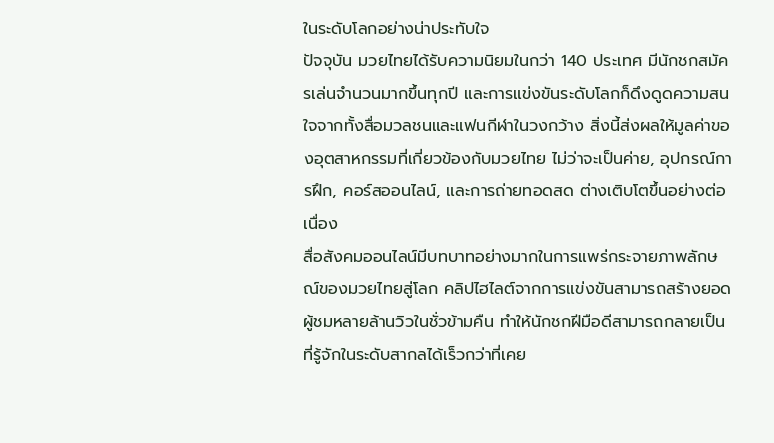ในระดับโลกอย่างน่าประทับใจ
ปัจจุบัน มวยไทยได้รับความนิยมในกว่า 140 ประเทศ มีนักชกสมัครเล่นจำนวนมากขึ้นทุกปี และการแข่งขันระดับโลกก็ดึงดูดความสนใจจากทั้งสื่อมวลชนและแฟนกีฬาในวงกว้าง สิ่งนี้ส่งผลให้มูลค่าของอุตสาหกรรมที่เกี่ยวข้องกับมวยไทย ไม่ว่าจะเป็นค่าย, อุปกรณ์การฝึก, คอร์สออนไลน์, และการถ่ายทอดสด ต่างเติบโตขึ้นอย่างต่อเนื่อง
สื่อสังคมออนไลน์มีบทบาทอย่างมากในการแพร่กระจายภาพลักษณ์ของมวยไทยสู่โลก คลิปไฮไลต์จากการแข่งขันสามารถสร้างยอดผู้ชมหลายล้านวิวในชั่วข้ามคืน ทำให้นักชกฝีมือดีสามารถกลายเป็นที่รู้จักในระดับสากลได้เร็วกว่าที่เคย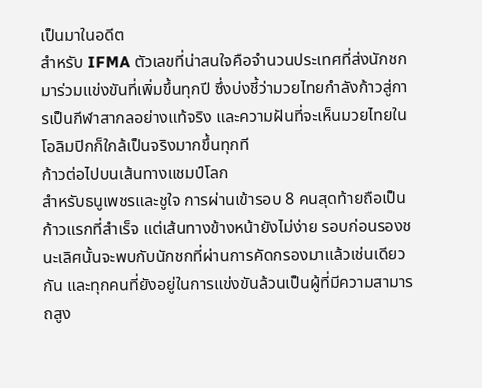เป็นมาในอดีต
สำหรับ IFMA ตัวเลขที่น่าสนใจคือจำนวนประเทศที่ส่งนักชกมาร่วมแข่งขันที่เพิ่มขึ้นทุกปี ซึ่งบ่งชี้ว่ามวยไทยกำลังก้าวสู่การเป็นกีฬาสากลอย่างแท้จริง และความฝันที่จะเห็นมวยไทยในโอลิมปิกก็ใกล้เป็นจริงมากขึ้นทุกที
ก้าวต่อไปบนเส้นทางแชมป์โลก
สำหรับธนูเพชรและชูใจ การผ่านเข้ารอบ 8 คนสุดท้ายถือเป็นก้าวแรกที่สำเร็จ แต่เส้นทางข้างหน้ายังไม่ง่าย รอบก่อนรองชนะเลิศนั้นจะพบกับนักชกที่ผ่านการคัดกรองมาแล้วเช่นเดียวกัน และทุกคนที่ยังอยู่ในการแข่งขันล้วนเป็นผู้ที่มีความสามารถสูง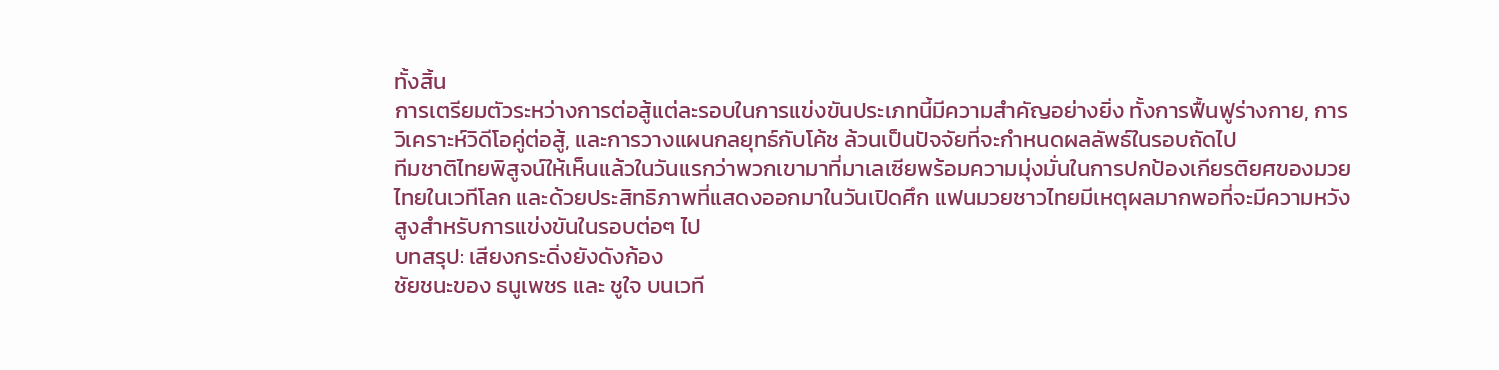ทั้งสิ้น
การเตรียมตัวระหว่างการต่อสู้แต่ละรอบในการแข่งขันประเภทนี้มีความสำคัญอย่างยิ่ง ทั้งการฟื้นฟูร่างกาย, การวิเคราะห์วิดีโอคู่ต่อสู้, และการวางแผนกลยุทธ์กับโค้ช ล้วนเป็นปัจจัยที่จะกำหนดผลลัพธ์ในรอบถัดไป
ทีมชาติไทยพิสูจน์ให้เห็นแล้วในวันแรกว่าพวกเขามาที่มาเลเซียพร้อมความมุ่งมั่นในการปกป้องเกียรติยศของมวยไทยในเวทีโลก และด้วยประสิทธิภาพที่แสดงออกมาในวันเปิดศึก แฟนมวยชาวไทยมีเหตุผลมากพอที่จะมีความหวังสูงสำหรับการแข่งขันในรอบต่อๆ ไป
บทสรุป: เสียงกระดิ่งยังดังก้อง
ชัยชนะของ ธนูเพชร และ ชูใจ บนเวที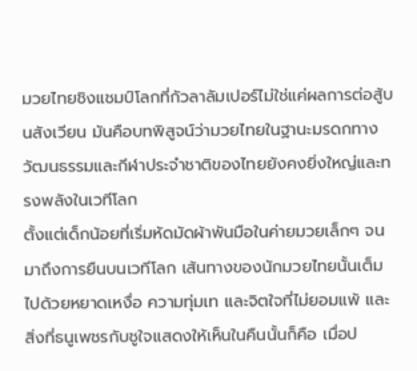มวยไทยชิงแชมป์โลกที่กัวลาลัมเปอร์ไม่ใช่แค่ผลการต่อสู้บนสังเวียน มันคือบทพิสูจน์ว่ามวยไทยในฐานะมรดกทางวัฒนธรรมและกีฬาประจำชาติของไทยยังคงยิ่งใหญ่และทรงพลังในเวทีโลก
ตั้งแต่เด็กน้อยที่เริ่มหัดมัดผ้าพันมือในค่ายมวยเล็กๆ จนมาถึงการยืนบนเวทีโลก เส้นทางของนักมวยไทยนั้นเต็มไปด้วยหยาดเหงื่อ ความทุ่มเท และจิตใจที่ไม่ยอมแพ้ และสิ่งที่ธนูเพชรกับชูใจแสดงให้เห็นในคืนนั้นก็คือ เมื่อป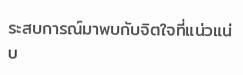ระสบการณ์มาพบกับจิตใจที่แน่วแน่บ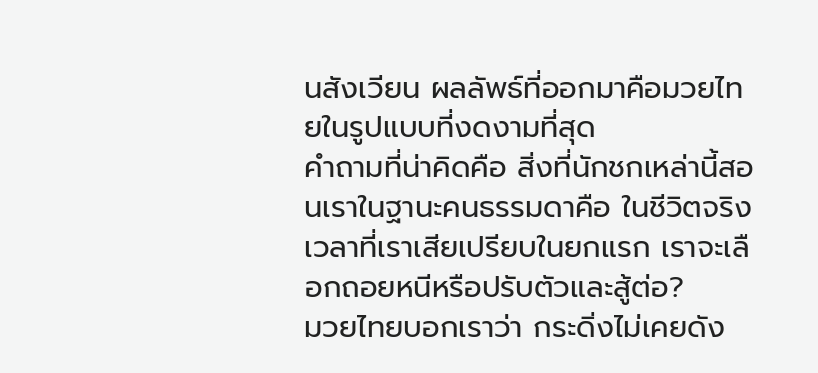นสังเวียน ผลลัพธ์ที่ออกมาคือมวยไทยในรูปแบบที่งดงามที่สุด
คำถามที่น่าคิดคือ สิ่งที่นักชกเหล่านี้สอนเราในฐานะคนธรรมดาคือ ในชีวิตจริงเวลาที่เราเสียเปรียบในยกแรก เราจะเลือกถอยหนีหรือปรับตัวและสู้ต่อ?
มวยไทยบอกเราว่า กระดิ่งไม่เคยดัง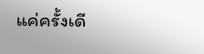แค่ครั้งเดี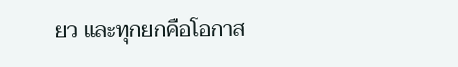ยว และทุกยกคือโอกาส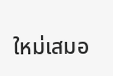ใหม่เสมอ